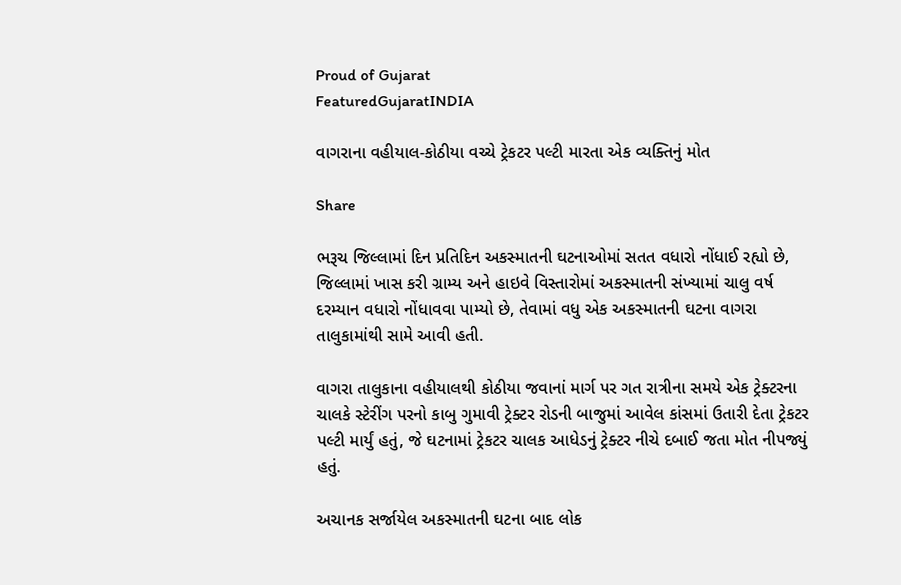Proud of Gujarat
FeaturedGujaratINDIA

વાગરાના વહીયાલ-કોઠીયા વચ્ચે ટ્રેકટર પલ્ટી મારતા એક વ્યક્તિનું મોત

Share

ભરૂચ જિલ્લામાં દિન પ્રતિદિન અકસ્માતની ઘટનાઓમાં સતત વધારો નોંધાઈ રહ્યો છે, જિલ્લામાં ખાસ કરી ગ્રામ્ય અને હાઇવે વિસ્તારોમાં અકસ્માતની સંખ્યામાં ચાલુ વર્ષ દરમ્યાન વધારો નોંધાવવા પામ્યો છે, તેવામાં વધુ એક અકસ્માતની ઘટના વાગરા તાલુકામાંથી સામે આવી હતી.

વાગરા તાલુકાના વહીયાલથી કોઠીયા જવાનાં માર્ગ પર ગત રાત્રીના સમયે એક ટ્રેક્ટરના ચાલકે સ્ટેરીંગ પરનો કાબુ ગુમાવી ટ્રેક્ટર રોડની બાજુમાં આવેલ કાંસમાં ઉતારી દેતા ટ્રેકટર પલ્ટી માર્યું હતું, જે ઘટનામાં ટ્રેકટર ચાલક આધેડનું ટ્રેક્ટર નીચે દબાઈ જતા મોત નીપજ્યું હતું.

અચાનક સર્જાયેલ અકસ્માતની ઘટના બાદ લોક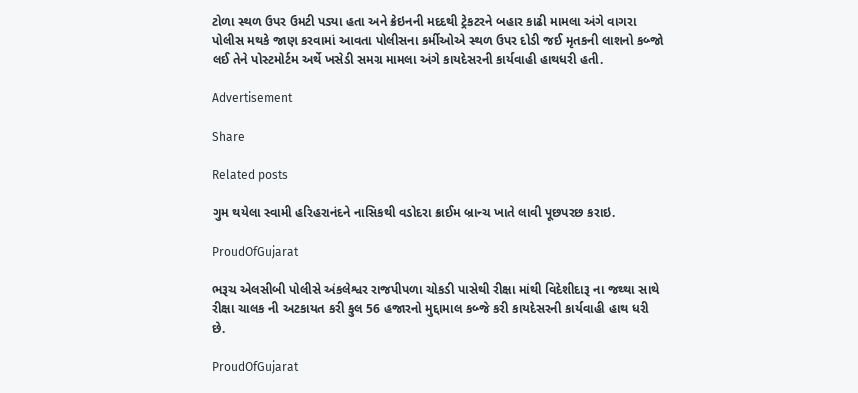ટોળા સ્થળ ઉપર ઉમટી પડ્યા હતા અને ક્રેઇનની મદદથી ટ્રેકટરને બહાર કાઢી મામલા અંગે વાગરા પોલીસ મથકે જાણ કરવામાં આવતા પોલીસના કર્મીઓએ સ્થળ ઉપર દોડી જઈ મૃતકની લાશનો કબ્જો લઈ તેને પોસ્ટમોર્ટમ અર્થે ખસેડી સમગ્ર મામલા અંગે કાયદેસરની કાર્યવાહી હાથધરી હતી.

Advertisement

Share

Related posts

ગુમ થયેલા સ્વામી હરિહરાનંદને નાસિકથી વડોદરા ક્રાઈમ બ્રાન્ચ ખાતે લાવી પૂછપરછ કરાઇ.

ProudOfGujarat

ભરૂચ એલસીબી પોલીસે અંકલેશ્વર રાજપીપળા ચોકડી પાસેથી રીક્ષા માંથી વિદેશીદારૂ ના જથ્થા સાથે રીક્ષા ચાલક ની અટકાયત કરી કુલ 56 હજારનો મુદ્દામાલ કબ્જે કરી કાયદેસરની કાર્યવાહી હાથ ધરી છે.

ProudOfGujarat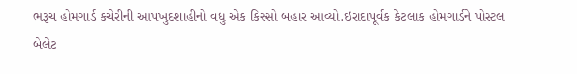ભરૂચ હોમગાર્ડ કચેરીની આપખુદશાહીનો વધુ એક કિસ્સો બહાર આવ્યો.ઇરાદાપૂર્વક કેટલાક હોમગાર્ડને પોસ્ટલ બેલેટ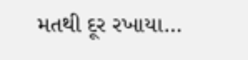મતથી દૂર રખાયા…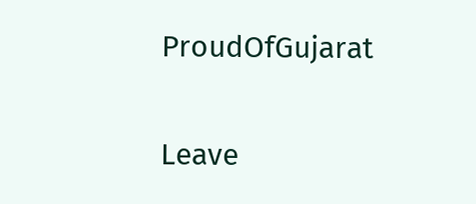ProudOfGujarat

Leave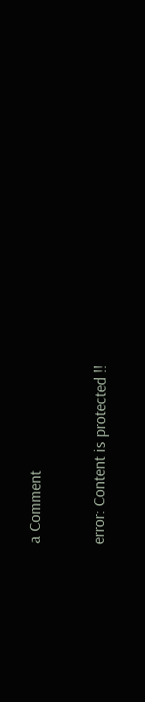a Comment

error: Content is protected !!